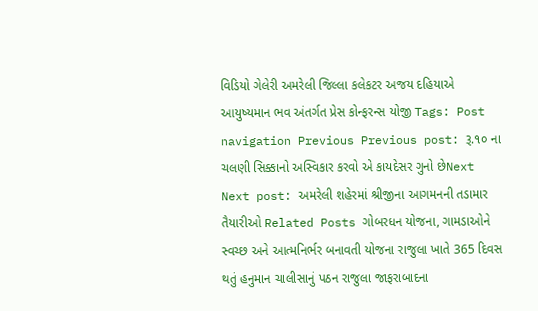વિડિયો ગેલેરી અમરેલી જિલ્લા કલેકટર અજય દહિયાએ આયુષ્યમાન ભવ અંતર્ગત પ્રેસ કોન્ફરન્સ યોજી Tags: Post navigation Previous Previous post: રૂ.૧૦ ના ચલણી સિક્કાનો અસ્વિકાર કરવો એ કાયદેસર ગુનો છેNext Next post: અમરેલી શહેરમાં શ્રીજીના આગમનની તડામાર તૈયારીઓ Related Posts ગોબરધન યોજના, ગામડાઓને સ્વચ્છ અને આત્મનિર્ભર બનાવતી યોજના રાજુલા ખાતે 365 દિવસ થતું હનુમાન ચાલીસાનું પઠન રાજુલા જાફરાબાદના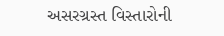અસરગ્રસ્ત વિસ્તારોની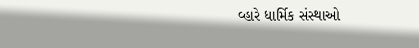વ્હારે ધાર્મિક સંસ્થાઓ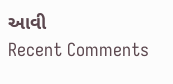આવી
Recent Comments